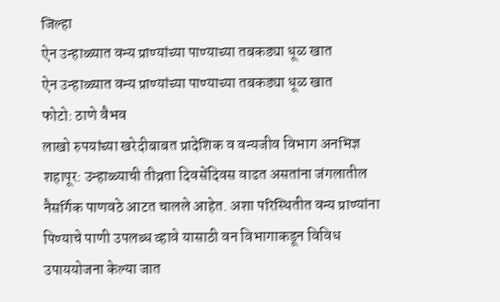जिल्हा
ऐन उन्हाळ्यात वन्य प्राण्यांच्या पाण्याच्या तबकड्या धूळ खात
ऐन उन्हाळ्यात वन्य प्राण्यांच्या पाण्याच्या तबकड्या धूळ खात
फोटो: ठाणे वैभव
लाखो रुपयांच्या खरेदीबाबत प्रादेशिक व वन्यजीव विभाग अनभिज्ञ
शहापूर: उन्हाळ्याची तीव्रता दिवसेंदिवस वाढत असतांना जंगलातील नैसर्गिक पाणवठे आटत चालले आहेत. अशा परिस्थितीत वन्य प्राण्यांना पिण्याचे पाणी उपलब्ध व्हावे यासाठी वन विभागाकडून विविध उपाययोजना केल्या जात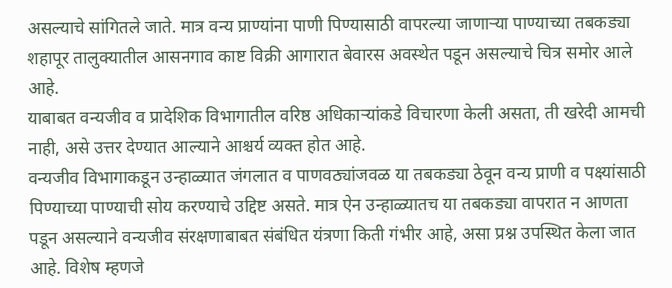असल्याचे सांगितले जाते. मात्र वन्य प्राण्यांना पाणी पिण्यासाठी वापरल्या जाणाऱ्या पाण्याच्या तबकड्या शहापूर तालुक्यातील आसनगाव काष्ट विक्री आगारात बेवारस अवस्थेत पडून असल्याचे चित्र समोर आले आहे.
याबाबत वन्यजीव व प्रादेशिक विभागातील वरिष्ठ अधिकाऱ्यांकडे विचारणा केली असता, ती खरेदी आमची नाही, असे उत्तर देण्यात आल्याने आश्चर्य व्यक्त होत आहे.
वन्यजीव विभागाकडून उन्हाळ्यात जंगलात व पाणवठ्यांजवळ या तबकड्या ठेवून वन्य प्राणी व पक्ष्यांसाठी पिण्याच्या पाण्याची सोय करण्याचे उद्दिष्ट असते. मात्र ऐन उन्हाळ्यातच या तबकड्या वापरात न आणता पडून असल्याने वन्यजीव संरक्षणाबाबत संबंधित यंत्रणा किती गंभीर आहे, असा प्रश्न उपस्थित केला जात आहे. विशेष म्हणजे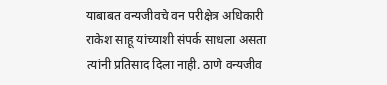याबाबत वन्यजीवचे वन परीक्षेत्र अधिकारी राकेश साहू यांच्याशी संपर्क साधला असता त्यांनी प्रतिसाद दिला नाही. ठाणे वन्यजीव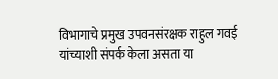विभागाचे प्रमुख उपवनसंरक्षक राहुल गवई यांच्याशी संपर्क केला असता या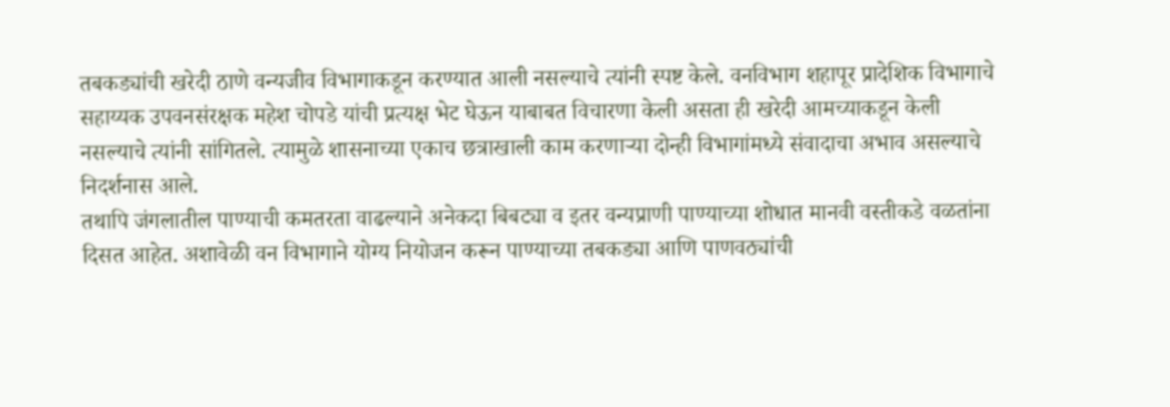तबकड्यांची खरेदी ठाणे वन्यजीव विभागाकडून करण्यात आली नसल्याचे त्यांनी स्पष्ट केले. वनविभाग शहापूर प्रादेशिक विभागाचे सहाय्यक उपवनसंरक्षक महेश चोपडे यांची प्रत्यक्ष भेट घेऊन याबाबत विचारणा केली असता ही खरेदी आमच्याकडून केली नसल्याचे त्यांनी सांगितले. त्यामुळे शासनाच्या एकाच छत्राखाली काम करणाऱ्या दोन्ही विभागांमध्ये संवादाचा अभाव असल्याचे निदर्शनास आले.
तथापि जंगलातील पाण्याची कमतरता वाढल्याने अनेकदा बिबट्या व इतर वन्यप्राणी पाण्याच्या शोधात मानवी वस्तीकडे वळतांना दिसत आहेत. अशावेळी वन विभागाने योग्य नियोजन करून पाण्याच्या तबकड्या आणि पाणवठ्यांची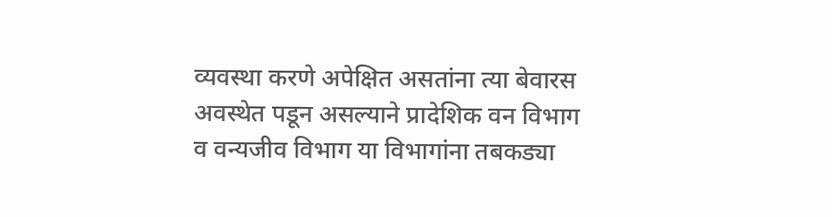व्यवस्था करणे अपेक्षित असतांना त्या बेवारस अवस्थेत पडून असल्याने प्रादेशिक वन विभाग व वन्यजीव विभाग या विभागांना तबकड्या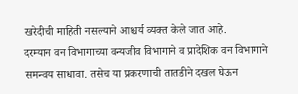खरेदीची माहिती नसल्याने आश्चर्य व्यक्त केले जात आहे.
दरम्यान वन विभागाच्या वन्यजीव विभागाने व प्रादेशिक वन विभागाने समन्वय साधावा. तसेच या प्रकरणाची तातडीने दखल घेऊन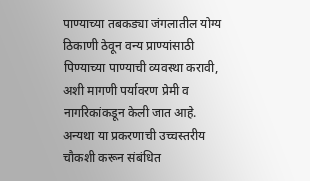पाण्याच्या तबकड्या जंगलातील योग्य ठिकाणी ठेवून वन्य प्राण्यांसाठी पिण्याच्या पाण्याची व्यवस्था करावी, अशी मागणी पर्यावरण प्रेमी व नागरिकांकडून केली जात आहे. अन्यथा या प्रकरणाची उच्चस्तरीय चौकशी करून संबंधित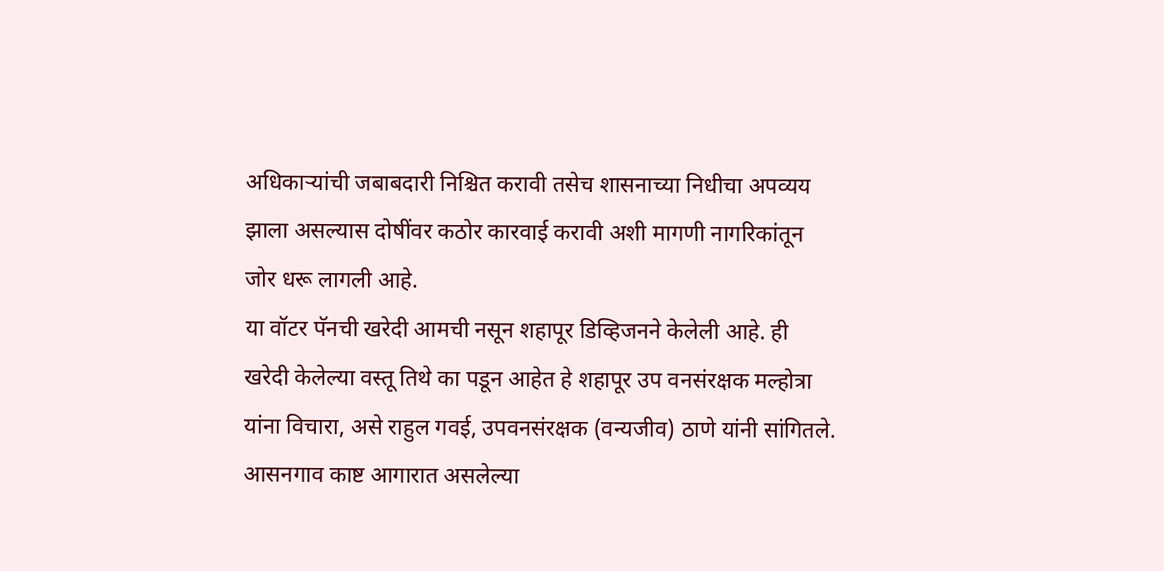अधिकाऱ्यांची जबाबदारी निश्चित करावी तसेच शासनाच्या निधीचा अपव्यय झाला असल्यास दोषींवर कठोर कारवाई करावी अशी मागणी नागरिकांतून जोर धरू लागली आहे.
या वॉटर पॅनची खरेदी आमची नसून शहापूर डिव्हिजनने केलेली आहे. ही खरेदी केलेल्या वस्तू तिथे का पडून आहेत हे शहापूर उप वनसंरक्षक मल्होत्रा यांना विचारा, असे राहुल गवई, उपवनसंरक्षक (वन्यजीव) ठाणे यांनी सांगितले.
आसनगाव काष्ट आगारात असलेल्या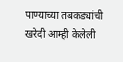पाण्याच्या तबकड्यांची खरेदी आम्ही केलेली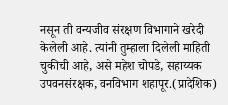नसून ती वन्यजीव संरक्षण विभागाने खरेदी केलेली आहे. त्यांनी तुम्हाला दिलेली माहिती चुकीची आहे, असे महेश चोपडे, सहाय्यक उपवनसंरक्षक, वनविभाग शहापूर.(प्रादेशिक)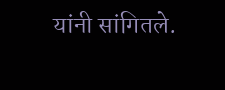यांनी सांगितले.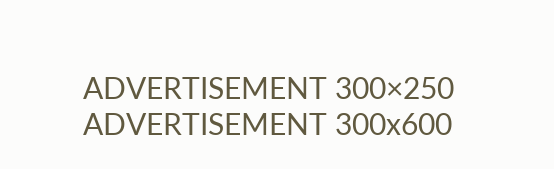ADVERTISEMENT 300×250
ADVERTISEMENT 300x600